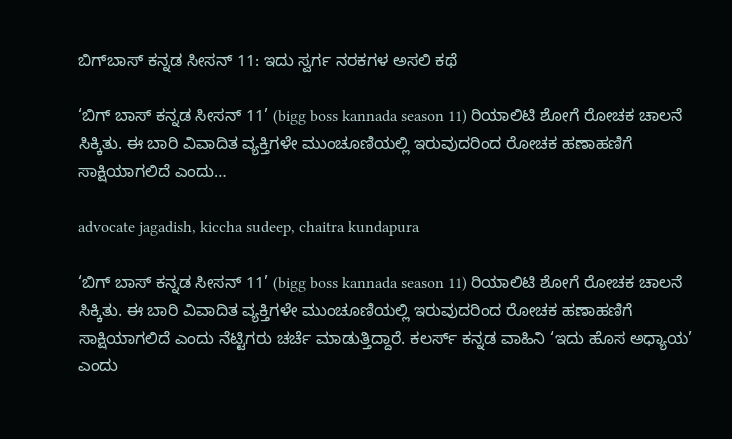ಬಿಗ್‌ಬಾಸ್‌ ಕನ್ನಡ ಸೀಸನ್‌ 11: ಇದು ಸ್ವರ್ಗ ನರಕಗಳ ಅಸಲಿ ಕಥೆ

‘ಬಿಗ್ ಬಾಸ್ ಕನ್ನಡ ಸೀಸನ್ 11’ (bigg boss kannada season 11) ರಿಯಾಲಿಟಿ ಶೋಗೆ ರೋಚಕ ಚಾಲನೆ ಸಿಕ್ಕಿತು. ಈ ಬಾರಿ ವಿವಾದಿತ ವ್ಯಕ್ತಿಗಳೇ ಮುಂಚೂಣಿಯಲ್ಲಿ ಇರುವುದರಿಂದ ರೋಚಕ ಹಣಾಹಣಿಗೆ ಸಾಕ್ಷಿಯಾಗಲಿದೆ ಎಂದು…

advocate jagadish, kiccha sudeep, chaitra kundapura

‘ಬಿಗ್ ಬಾಸ್ ಕನ್ನಡ ಸೀಸನ್ 11’ (bigg boss kannada season 11) ರಿಯಾಲಿಟಿ ಶೋಗೆ ರೋಚಕ ಚಾಲನೆ ಸಿಕ್ಕಿತು. ಈ ಬಾರಿ ವಿವಾದಿತ ವ್ಯಕ್ತಿಗಳೇ ಮುಂಚೂಣಿಯಲ್ಲಿ ಇರುವುದರಿಂದ ರೋಚಕ ಹಣಾಹಣಿಗೆ ಸಾಕ್ಷಿಯಾಗಲಿದೆ ಎಂದು ನೆಟ್ಟಿಗರು ಚರ್ಚೆ ಮಾಡುತ್ತಿದ್ದಾರೆ. ಕಲರ್ಸ್‌ ಕನ್ನಡ ವಾಹಿನಿ ‘ಇದು ಹೊಸ ಅಧ್ಯಾಯ’ ಎಂದು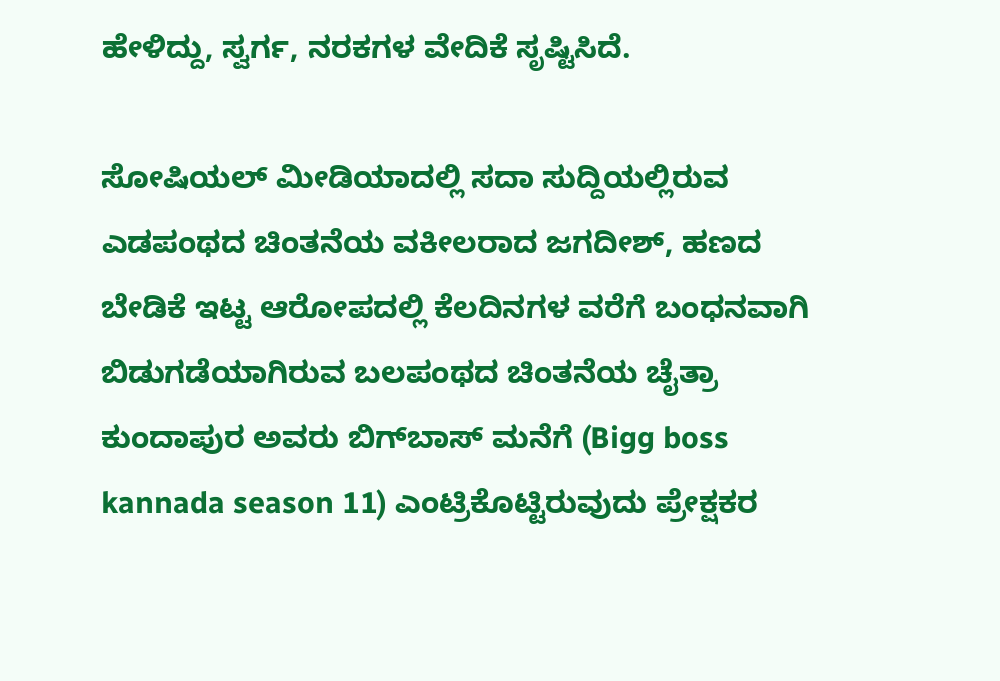ಹೇಳಿದ್ದು, ಸ್ವರ್ಗ, ನರಕಗಳ ವೇದಿಕೆ ಸೃಷ್ಟಿಸಿದೆ.

ಸೋಷಿಯಲ್‌ ಮೀಡಿಯಾದಲ್ಲಿ ಸದಾ ಸುದ್ದಿಯಲ್ಲಿರುವ ಎಡಪಂಥದ ಚಿಂತನೆಯ ವಕೀಲರಾದ ಜಗದೀಶ್‌, ಹಣದ ಬೇಡಿಕೆ ಇಟ್ಟ ಆರೋಪದಲ್ಲಿ ಕೆಲದಿನಗಳ ವರೆಗೆ ಬಂಧನವಾಗಿ ಬಿಡುಗಡೆಯಾಗಿರುವ ಬಲಪಂಥದ ಚಿಂತನೆಯ ಚೈತ್ರಾ ಕುಂದಾಪುರ ಅವರು ಬಿಗ್‌ಬಾಸ್‌ ಮನೆಗೆ (Bigg boss kannada season 11) ಎಂಟ್ರಿಕೊಟ್ಟಿರುವುದು ಪ್ರೇಕ್ಷಕರ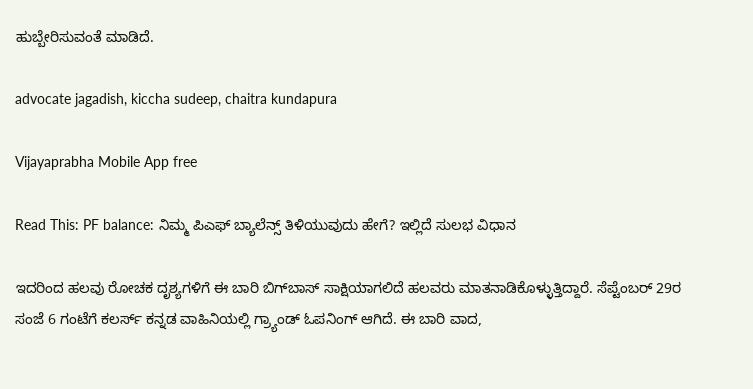ಹುಬ್ಬೇರಿಸುವಂತೆ ಮಾಡಿದೆ.

advocate jagadish, kiccha sudeep, chaitra kundapura

Vijayaprabha Mobile App free

Read This: PF balance: ನಿಮ್ಮ ಪಿಎಫ್ ಬ್ಯಾಲೆನ್ಸ್ ತಿಳಿಯುವುದು ಹೇಗೆ? ಇಲ್ಲಿದೆ ಸುಲಭ ವಿಧಾನ

ಇದರಿಂದ ಹಲವು ರೋಚಕ ದೃಶ್ಯಗಳಿಗೆ ಈ ಬಾರಿ ಬಿಗ್‌ಬಾಸ್‌ ಸಾಕ್ಷಿಯಾಗಲಿದೆ ಹಲವರು ಮಾತನಾಡಿಕೊಳ್ಳುತ್ತಿದ್ದಾರೆ. ಸೆಪ್ಟೆಂಬರ್ 29ರ ಸಂಜೆ 6 ಗಂಟೆಗೆ ಕಲರ್ಸ್‌ ಕನ್ನಡ ವಾಹಿನಿಯಲ್ಲಿ ಗ್ರ್ಯಾಂಡ್ ಓಪನಿಂಗ್ ಆಗಿದೆ. ಈ ಬಾರಿ ವಾದ,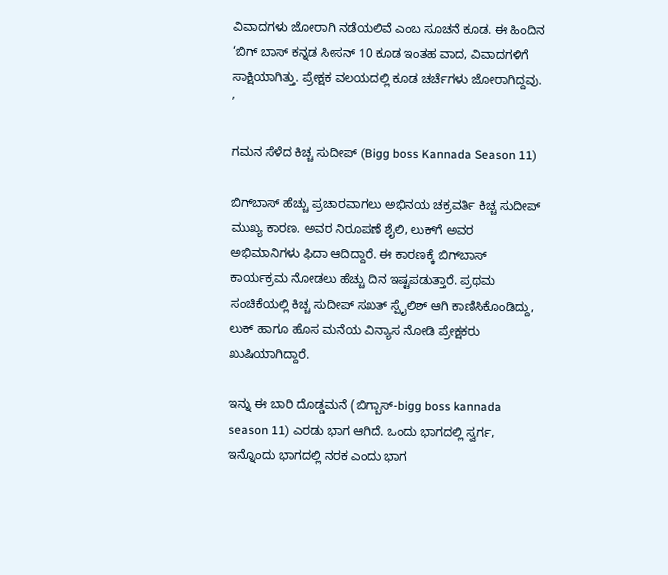ವಿವಾದಗಳು ಜೋರಾಗಿ ನಡೆಯಲಿವೆ ಎಂಬ ಸೂಚನೆ ಕೂಡ. ಈ ಹಿಂದಿನ ‘ಬಿಗ್ ಬಾಸ್ ಕನ್ನಡ ಸೀಸನ್ 10 ಕೂಡ ಇಂತಹ ವಾದ, ವಿವಾದಗಳಿಗೆ ಸಾಕ್ಷಿಯಾಗಿತ್ತು. ಪ್ರೇಕ್ಷಕ ವಲಯದಲ್ಲಿ ಕೂಡ ಚರ್ಚೆಗಳು ಜೋರಾಗಿದ್ದವು. ʼ

ಗಮನ ಸೆಳೆದ ಕಿಚ್ಚ ಸುದೀಪ್‌ (Bigg boss Kannada Season 11)

ಬಿಗ್‌ಬಾಸ್‌ ಹೆಚ್ಚು ಪ್ರಚಾರವಾಗಲು ಅಭಿನಯ ಚಕ್ರವರ್ತಿ ಕಿಚ್ಚ ಸುದೀಪ್‌ ಮುಖ್ಯ ಕಾರಣ. ಅವರ ನಿರೂಪಣೆ ಶೈಲಿ, ಲುಕ್‌ಗೆ ಅವರ ಅಭಿಮಾನಿಗಳು ಫಿದಾ ಆದಿದ್ದಾರೆ. ಈ ಕಾರಣಕ್ಕೆ ಬಿಗ್‌ಬಾಸ್‌ ಕಾರ್ಯಕ್ರಮ ನೋಡಲು ಹೆಚ್ಚು ದಿನ ಇಷ್ಟಪಡುತ್ತಾರೆ. ಪ್ರಥಮ ಸಂಚಿಕೆಯಲ್ಲಿ ಕಿಚ್ಚ ಸುದೀಪ್ ಸಖತ್ ಸ್ಪೈಲಿಶ್ ಆಗಿ ಕಾಣಿಸಿಕೊಂಡಿದ್ದು, ಲುಕ್ ಹಾಗೂ ಹೊಸ ಮನೆಯ ವಿನ್ಯಾಸ ನೋಡಿ ಪ್ರೇಕ್ಷಕರು ಖುಷಿಯಾಗಿದ್ದಾರೆ.

ಇನ್ನು ಈ ಬಾರಿ ದೊಡ್ಡಮನೆ (ಬಿಗ್ಬಾಸ್-bigg boss kannada season 11) ಎರಡು ಭಾಗ ಆಗಿದೆ. ಒಂದು ಭಾಗದಲ್ಲಿ ಸ್ವರ್ಗ, ಇನ್ನೊಂದು ಭಾಗದಲ್ಲಿ ನರಕ ಎಂದು ಭಾಗ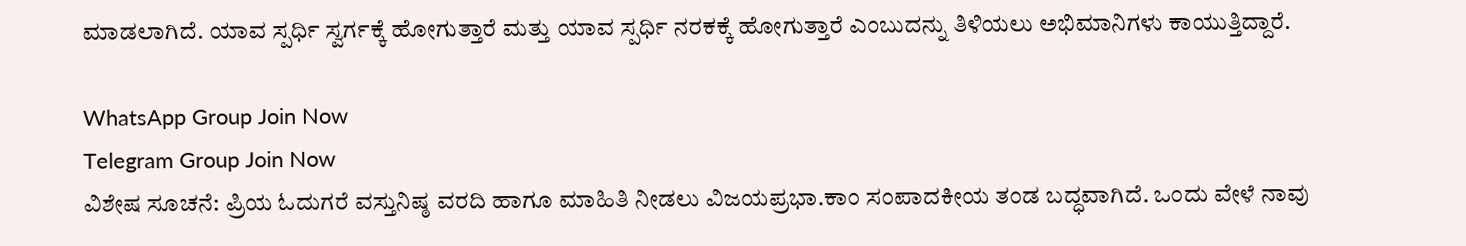ಮಾಡಲಾಗಿದೆ. ಯಾವ ಸ್ಪರ್ಧಿ ಸ್ವರ್ಗಕ್ಕೆ ಹೋಗುತ್ತಾರೆ ಮತ್ತು ಯಾವ ಸ್ಪರ್ಧಿ ನರಕಕ್ಕೆ ಹೋಗುತ್ತಾರೆ ಎಂಬುದನ್ನು ತಿಳಿಯಲು ಅಭಿಮಾನಿಗಳು ಕಾಯುತ್ತಿದ್ದಾರೆ.

WhatsApp Group Join Now
Telegram Group Join Now
ವಿಶೇಷ ಸೂಚನೆ: ಪ್ರಿಯ ಓದುಗರೆ ವಸ್ತುನಿಷ್ಠ ವರದಿ‌ ಹಾಗೂ ಮಾಹಿತಿ ನೀಡಲು ವಿಜಯಪ್ರಭಾ.ಕಾಂ ಸಂಪಾದಕೀಯ ತಂಡ ಬದ್ಧವಾಗಿದೆ. ಒಂದು ವೇಳೆ ನಾವು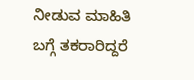ನೀಡುವ ಮಾಹಿತಿ ಬಗ್ಗೆ ತಕರಾರಿದ್ದರೆ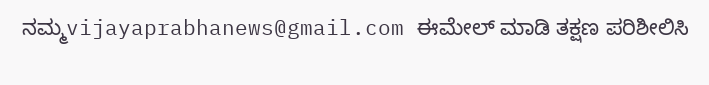ನಮ್ಮ‌vijayaprabhanews@gmail.com ಈಮೇಲ್ ಮಾಡಿ ತಕ್ಷಣ ಪರಿಶೀಲಿಸಿ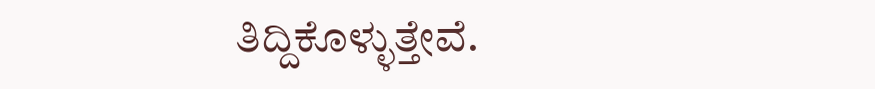ತಿದ್ದಿಕೊಳ್ಳುತ್ತೇವೆ.